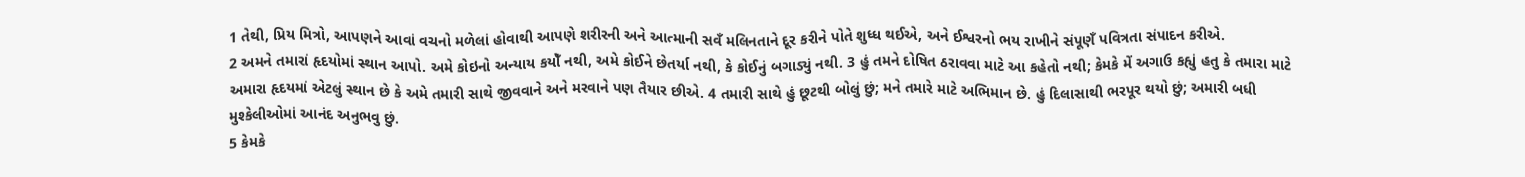1 તેથી, પ્રિય મિત્રો, આપણને આવાં વચનો મળેલાં હોવાથી આપણે શરીરની અને આત્માની સવઁ મલિનતાને દૂર કરીને પોતે શુધ્ધ થઈએ, અને ઈશ્વરનો ભય રાખીને સંપૂણઁ પવિત્રતા સંપાદન કરીએ.
2 અમને તમારાં હૃદયોમાં સ્થાન આપો. અમે કોઇનો અન્યાય કયોઁ નથી, અમે કોઈને છેતર્યા નથી, કે કોઈનું બગાડ્યું નથી. 3 હું તમને દોષિત ઠરાવવા માટે આ કહેતો નથી; કેમકે મેં અગાઉ કહ્યું હતુ કે તમારા માટે અમારા હૃદયમાં એટલું સ્થાન છે કે અમે તમારી સાથે જીવવાને અને મરવાને પણ તૈયાર છીએ. 4 તમારી સાથે હું છૂટથી બોલું છું; મને તમારે માટે અભિમાન છે. હું દિલાસાથી ભરપૂર થયો છું; અમારી બધી મુશ્કેલીઓમાં આનંદ અનુભવુ છું.
5 કેમકે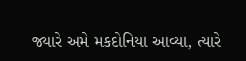જ્યારે અમે મકદોનિયા આવ્યા, ત્યારે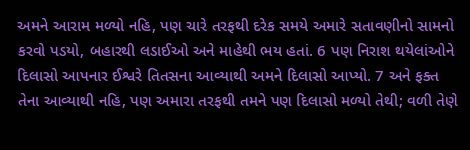અમને આરામ મળ્યો નહિ, પણ ચારે તરફથી દરેક સમયે અમારે સતાવણીનો સામનો કરવો પડયો, બહારથી લડાઈઓ અને માહેથી ભય હતાં. 6 પણ નિરાશ થયેલાંઓને દિલાસો આપનાર ઈશ્વરે તિતસના આવ્યાથી અમને દિલાસો આપ્યો. 7 અને ફક્ત તેના આવ્યાથી નહિ, પણ અમારા તરફથી તમને પણ દિલાસો મળ્યો તેથી; વળી તેણે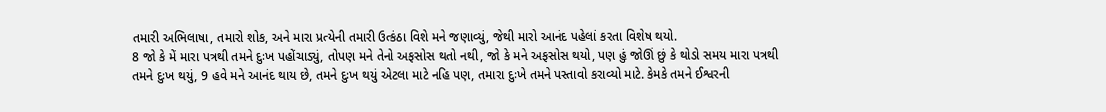તમારી અભિલાષા, તમારો શોક, અને મારા પ્રત્યેની તમારી ઉત્કંઠા વિશે મને જણાવ્યું, જેથી મારો આનંદ પહેલાં કરતા વિશેષ થયો.
8 જો કે મેં મારા પત્રથી તમને દુઃખ પહોંચાડ્યું, તોપણ મને તેનો અફસોસ થતો નથી, જો કે મને અફસોસ થયો, પણ હું જોઊં છું કે થોડો સમય મારા પત્રથી તમને દુઃખ થયું, 9 હવે મને આનંદ થાય છે, તમને દુઃખ થયું એટલા માટે નહિ પણ, તમારા દુઃખે તમને પસ્તાવો કરાવ્યો માટે. કેમકે તમને ઈશ્વરની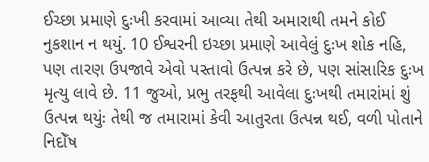ઈચ્છા પ્રમાણે દુઃખી કરવામાં આવ્યા તેથી અમારાથી તમને કોઈ નુકશાન ન થયું. 10 ઈશ્વરની ઇચ્છા પ્રમાણે આવેલું દુઃખ શોક નહિ, પણ તારણ ઉપજાવે એવો પસ્તાવો ઉત્પન્ન કરે છે, પણ સાંસારિક દુઃખ મૃત્યુ લાવે છે. 11 જુઓ, પ્રભુ તરફથી આવેલા દુઃખથી તમારાંમાં શું ઉત્પન્ન થયુંઃ તેથી જ તમારામાં કેવી આતુરતા ઉત્પન્ન થઈ, વળી પોતાને નિદોઁષ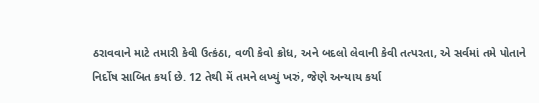ઠરાવવાને માટે તમારી કેવી ઉત્કંઠા, વળી કેવો ક્રોધ, અને બદલો લેવાની કેવી તત્પરતા, એ સર્વમાં તમે પોતાને નિર્દોષ સાબિત કર્યા છે. 12 તેથી મેં તમને લખ્યું ખરું, જેણે અન્યાય કર્યા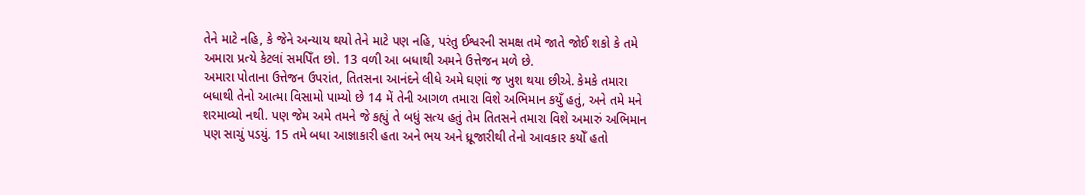તેને માટે નહિ, કે જેને અન્યાય થયો તેને માટે પણ નહિ, પરંતુ ઈશ્વરની સમક્ષ તમે જાતે જોઈ શકો કે તમે અમારા પ્રત્યે કેટલાં સમપિઁત છો. 13 વળી આ બધાથી અમને ઉત્તેજન મળે છે.
અમારા પોતાના ઉત્તેજન ઉપરાંત, તિતસના આનંદને લીધે અમે ઘણાં જ ખુશ થયા છીએ. કેમકે તમારા બધાથી તેનો આત્મા વિસામો પામ્યો છે 14 મેં તેની આગળ તમારા વિશે અભિમાન કયુઁ હતું, અને તમે મને શરમાવ્યો નથી. પણ જેમ અમે તમને જે કહ્યું તે બધું સત્ય હતું તેમ તિતસને તમારા વિશે અમારું અભિમાન પણ સાચું પડયું. 15 તમે બધા આજ્ઞાકારી હતા અને ભય અને ધ્રૂજારીથી તેનો આવકાર કયોઁ હતો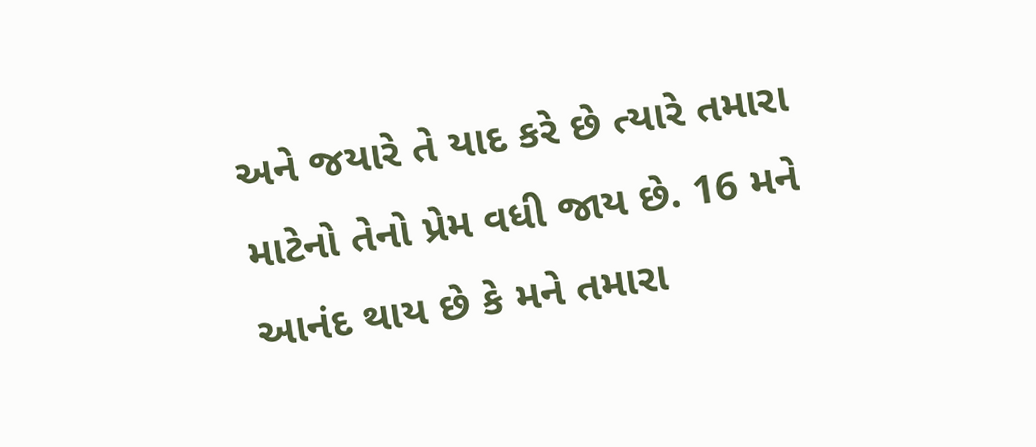અને જયારે તે યાદ કરે છે ત્યારે તમારા માટેનો તેનો પ્રેમ વધી જાય છે. 16 મને આનંદ થાય છે કે મને તમારા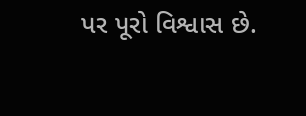પર પૂરો વિશ્વાસ છે.